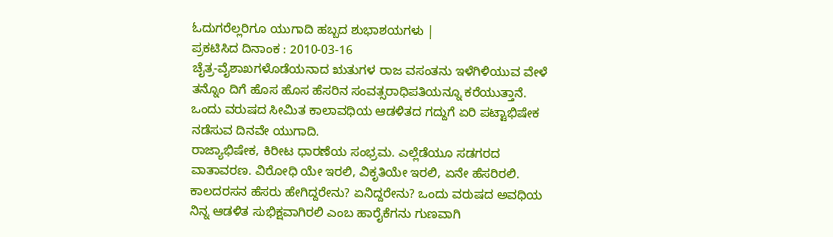ಓದುಗರೆಲ್ಲರಿಗೂ ಯುಗಾದಿ ಹಬ್ಬದ ಶುಭಾಶಯಗಳು |
ಪ್ರಕಟಿಸಿದ ದಿನಾಂಕ : 2010-03-16
ಚೈತ್ರ-ವೈಶಾಖಗಳೊಡೆಯನಾದ ಋತುಗಳ ರಾಜ ವಸಂತನು ಇಳೆಗಿಳಿಯುವ ವೇಳೆ ತನ್ನೊಂ ದಿಗೆ ಹೊಸ ಹೊಸ ಹೆಸರಿನ ಸಂವತ್ಸರಾಧಿಪತಿಯನ್ನೂ ಕರೆಯುತ್ತಾನೆ. ಒಂದು ವರುಷದ ಸೀಮಿತ ಕಾಲಾವಧಿಯ ಆಡಳಿತದ ಗದ್ದುಗೆ ಏರಿ ಪಟ್ಟಾಭಿಷೇಕ ನಡೆಸುವ ದಿನವೇ ಯುಗಾದಿ.
ರಾಜ್ಯಾಭಿಷೇಕ, ಕಿರೀಟ ಧಾರಣೆಯ ಸಂಭ್ರಮ. ಎಲ್ಲೆಡೆಯೂ ಸಡಗರದ ವಾತಾವರಣ. ವಿರೋಧಿ ಯೇ ಇರಲಿ, ವಿಕೃತಿಯೇ ಇರಲಿ, ಏನೇ ಹೆಸರಿರಲಿ. ಕಾಲದರಸನ ಹೆಸರು ಹೇಗಿದ್ದರೇನು? ಏನಿದ್ದರೇನು? ಒಂದು ವರುಷದ ಅವಧಿಯ ನಿನ್ನ ಆಡಳಿತ ಸುಭಿಕ್ಷವಾಗಿರಲಿ ಎಂಬ ಹಾರೈಕೆಗನು ಗುಣವಾಗಿ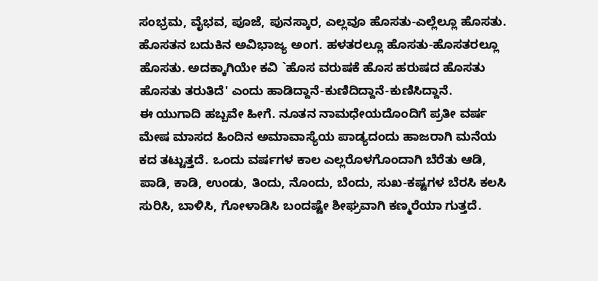ಸಂಭ್ರಮ, ವೈಭವ, ಪೂಜೆ, ಪುನಸ್ಕಾರ, ಎಲ್ಲವೂ ಹೊಸತು-ಎಲ್ಲೆಲ್ಲೂ ಹೊಸತು. ಹೊಸತನ ಬದುಕಿನ ಅವಿಭಾಜ್ಯ ಅಂಗ. ಹಳತರಲ್ಲೂ ಹೊಸತು-ಹೊಸತರಲ್ಲೂ ಹೊಸತು. ಅದಕ್ಕಾಗಿಯೇ ಕವಿ `ಹೊಸ ವರುಷಕೆ ಹೊಸ ಹರುಷದ ಹೊಸತು ಹೊಸತು ತರುತಿದೆ' ಎಂದು ಹಾಡಿದ್ದಾನೆ-ಕುಣಿದಿದ್ದಾನೆ-ಕುಣಿಸಿದ್ದಾನೆ.
ಈ ಯುಗಾದಿ ಹಬ್ಬವೇ ಹೀಗೆ. ನೂತನ ನಾಮಧೇಯದೊಂದಿಗೆ ಪ್ರತೀ ವರ್ಷ ಮೇಷ ಮಾಸದ ಹಿಂದಿನ ಅಮಾವಾಸ್ಯೆಯ ಪಾಡ್ಯದಂದು ಹಾಜರಾಗಿ ಮನೆಯ ಕದ ತಟ್ಟುತ್ತದೆ. ಒಂದು ವರ್ಷಗಳ ಕಾಲ ಎಲ್ಲರೊಳಗೊಂದಾಗಿ ಬೆರೆತು ಆಡಿ, ಪಾಡಿ, ಕಾಡಿ, ಉಂಡು, ತಿಂದು, ನೊಂದು, ಬೆಂದು, ಸುಖ-ಕಷ್ಟಗಳ ಬೆರಸಿ ಕಲಸಿ ಸುರಿಸಿ, ಬಾಳಿಸಿ, ಗೋಳಾಡಿಸಿ ಬಂದಷ್ಟೇ ಶೀಘ್ರವಾಗಿ ಕಣ್ಮರೆಯಾ ಗುತ್ತದೆ.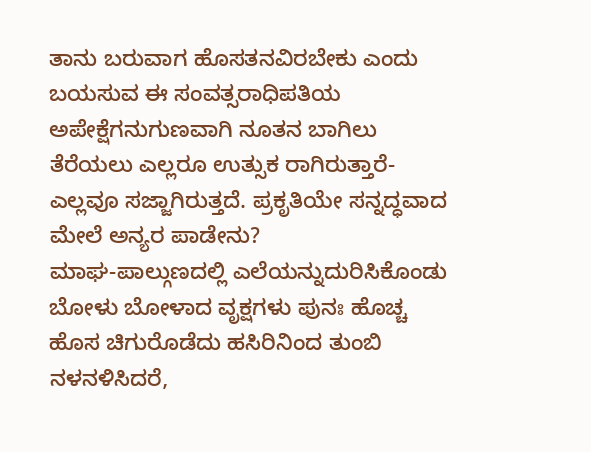ತಾನು ಬರುವಾಗ ಹೊಸತನವಿರಬೇಕು ಎಂದು ಬಯಸುವ ಈ ಸಂವತ್ಸರಾಧಿಪತಿಯ ಅಪೇಕ್ಷೆಗನುಗುಣವಾಗಿ ನೂತನ ಬಾಗಿಲು ತೆರೆಯಲು ಎಲ್ಲರೂ ಉತ್ಸುಕ ರಾಗಿರುತ್ತಾರೆ-ಎಲ್ಲವೂ ಸಜ್ಜಾಗಿರುತ್ತದೆ. ಪ್ರಕೃತಿಯೇ ಸನ್ನದ್ಧವಾದ ಮೇಲೆ ಅನ್ಯರ ಪಾಡೇನು?
ಮಾಘ-ಪಾಲ್ಗುಣದಲ್ಲಿ ಎಲೆಯನ್ನುದುರಿಸಿಕೊಂಡು ಬೋಳು ಬೋಳಾದ ವೃಕ್ಷಗಳು ಪುನಃ ಹೊಚ್ಚ ಹೊಸ ಚಿಗುರೊಡೆದು ಹಸಿರಿನಿಂದ ತುಂಬಿ ನಳನಳಿಸಿದರೆ,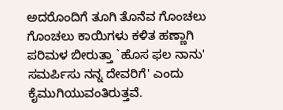ಅದರೊಂದಿಗೆ ತೂಗಿ ತೊನೆವ ಗೊಂಚಲು ಗೊಂಚಲು ಕಾಯಿಗಳು ಕಳಿತ ಹಣ್ಣಾಗಿ ಪರಿಮಳ ಬೀರುತ್ತಾ `ಹೊಸ ಫಲ ನಾನು' ಸಮರ್ಪಿಸು ನನ್ನ ದೇವರಿಗೆ' ಎಂದು ಕೈಮುಗಿಯುವಂತಿರುತ್ತವೆ.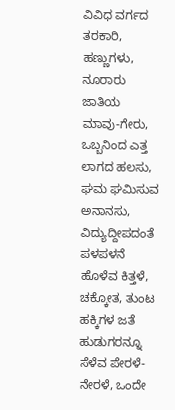ವಿವಿಧ ವರ್ಗದ ತರಕಾರಿ, ಹಣ್ಣುಗಳು, ನೂರಾರು ಜಾತಿಯ ಮಾವು-ಗೇರು, ಒಬ್ಬನಿಂದ ಎತ್ತ ಲಾಗದ ಹಲಸು, ಘಮ ಘಮಿಸುವ ಅನಾನಸು, ವಿದ್ಯುದ್ದೀಪದಂತೆ ಪಳಪಳನೆ ಹೊಳೆವ ಕಿತ್ತಳೆ, ಚಕ್ಕೋತ, ತುಂಟ ಹಕ್ಕಿಗಳ ಜತೆ ಹುಡುಗರನ್ನೂ ಸೆಳೆವ ಪೇರಳೆ-ನೇರಳೆ, ಒಂದೇ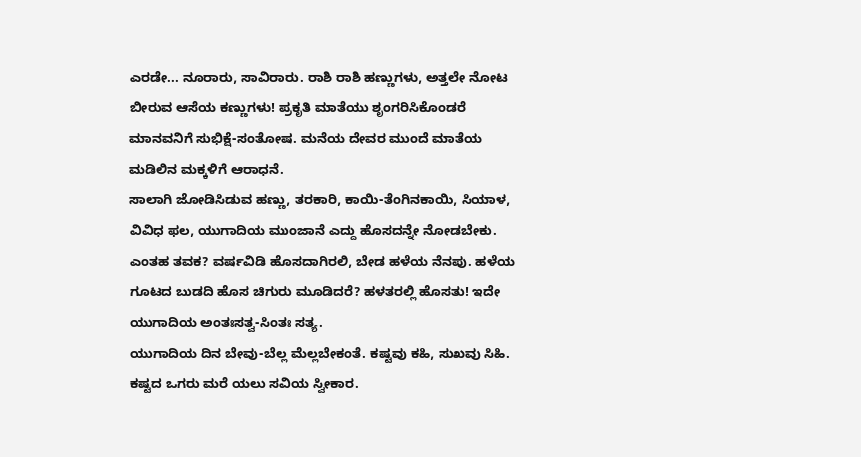ಎರಡೇ... ನೂರಾರು, ಸಾವಿರಾರು. ರಾಶಿ ರಾಶಿ ಹಣ್ಣುಗಳು, ಅತ್ತಲೇ ನೋಟ ಬೀರುವ ಆಸೆಯ ಕಣ್ಣುಗಳು! ಪ್ರಕೃತಿ ಮಾತೆಯು ಶೃಂಗರಿಸಿಕೊಂಡರೆ ಮಾನವನಿಗೆ ಸುಭಿಕ್ಷೆ-ಸಂತೋಷ. ಮನೆಯ ದೇವರ ಮುಂದೆ ಮಾತೆಯ ಮಡಿಲಿನ ಮಕ್ಕಳಿಗೆ ಆರಾಧನೆ.
ಸಾಲಾಗಿ ಜೋಡಿಸಿಡುವ ಹಣ್ಣು, ತರಕಾರಿ, ಕಾಯಿ-ತೆಂಗಿನಕಾಯಿ, ಸಿಯಾಳ, ವಿವಿಧ ಫಲ, ಯುಗಾದಿಯ ಮುಂಜಾನೆ ಎದ್ದು ಹೊಸದನ್ನೇ ನೋಡಬೇಕು. ಎಂತಹ ತವಕ? ವರ್ಷವಿಡಿ ಹೊಸದಾಗಿರಲಿ, ಬೇಡ ಹಳೆಯ ನೆನಪು. ಹಳೆಯ ಗೂಟದ ಬುಡದಿ ಹೊಸ ಚಿಗುರು ಮೂಡಿದರೆ? ಹಳತರಲ್ಲಿ ಹೊಸತು! ಇದೇ ಯುಗಾದಿಯ ಅಂತಃಸತ್ವ-ಸಿಂತಃ ಸತ್ಯ.
ಯುಗಾದಿಯ ದಿನ ಬೇವು-ಬೆಲ್ಲ ಮೆಲ್ಲಬೇಕಂತೆ. ಕಷ್ಟವು ಕಹಿ, ಸುಖವು ಸಿಹಿ. ಕಷ್ಟದ ಒಗರು ಮರೆ ಯಲು ಸವಿಯ ಸ್ವೀಕಾರ.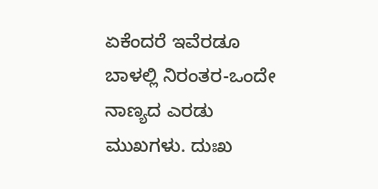ಏಕೆಂದರೆ ಇವೆರಡೂ ಬಾಳಲ್ಲಿ ನಿರಂತರ-ಒಂದೇ ನಾಣ್ಯದ ಎರಡು ಮುಖಗಳು. ದುಃಖ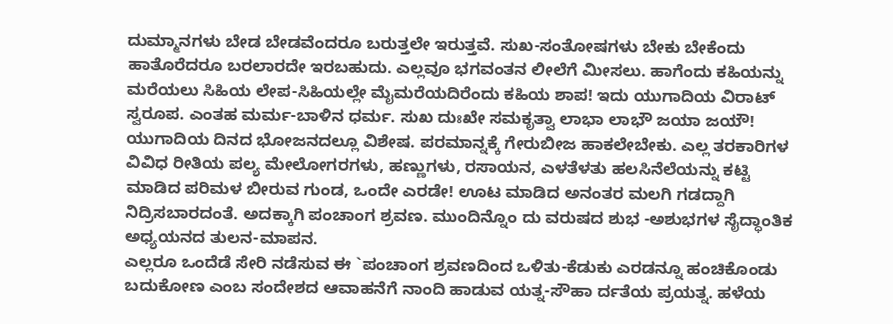ದುಮ್ಮಾನಗಳು ಬೇಡ ಬೇಡವೆಂದರೂ ಬರುತ್ತಲೇ ಇರುತ್ತವೆ. ಸುಖ-ಸಂತೋಷಗಳು ಬೇಕು ಬೇಕೆಂದು ಹಾತೊರೆದರೂ ಬರಲಾರದೇ ಇರಬಹುದು. ಎಲ್ಲವೂ ಭಗವಂತನ ಲೀಲೆಗೆ ಮೀಸಲು. ಹಾಗೆಂದು ಕಹಿಯನ್ನು ಮರೆಯಲು ಸಿಹಿಯ ಲೇಪ-ಸಿಹಿಯಲ್ಲೇ ಮೈಮರೆಯದಿರೆಂದು ಕಹಿಯ ಶಾಪ! ಇದು ಯುಗಾದಿಯ ವಿರಾಟ್ ಸ್ವರೂಪ. ಎಂತಹ ಮರ್ಮ-ಬಾಳಿನ ಧರ್ಮ. ಸುಖ ದುಃಖೇ ಸಮಕೃತ್ವಾ ಲಾಭಾ ಲಾಭೌ ಜಯಾ ಜಯೌ!
ಯುಗಾದಿಯ ದಿನದ ಭೋಜನದಲ್ಲೂ ವಿಶೇಷ. ಪರಮಾನ್ನಕ್ಕೆ ಗೇರುಬೀಜ ಹಾಕಲೇಬೇಕು. ಎಲ್ಲ ತರಕಾರಿಗಳ ವಿವಿಧ ರೀತಿಯ ಪಲ್ಯ ಮೇಲೋಗರಗಳು, ಹಣ್ಣುಗಳು, ರಸಾಯನ, ಎಳತೆಳತು ಹಲಸಿನೆಲೆಯನ್ನು ಕಟ್ಟಿ ಮಾಡಿದ ಪರಿಮಳ ಬೀರುವ ಗುಂಡ, ಒಂದೇ ಎರಡೇ! ಊಟ ಮಾಡಿದ ಅನಂತರ ಮಲಗಿ ಗಡದ್ದಾಗಿ ನಿದ್ರಿಸಬಾರದಂತೆ. ಅದಕ್ಕಾಗಿ ಪಂಚಾಂಗ ಶ್ರವಣ. ಮುಂದಿನ್ನೊಂ ದು ವರುಷದ ಶುಭ -ಅಶುಭಗಳ ಸೈದ್ಧಾಂತಿಕ ಅಧ್ಯಯನದ ತುಲನ-ಮಾಪನ.
ಎಲ್ಲರೂ ಒಂದೆಡೆ ಸೇರಿ ನಡೆಸುವ ಈ `ಪಂಚಾಂಗ ಶ್ರವಣದಿಂದ ಒಳಿತು-ಕೆಡುಕು ಎರಡನ್ನೂ ಹಂಚಿಕೊಂಡು ಬದುಕೋಣ ಎಂಬ ಸಂದೇಶದ ಆವಾಹನೆಗೆ ನಾಂದಿ ಹಾಡುವ ಯತ್ನ-ಸೌಹಾ ರ್ದತೆಯ ಪ್ರಯತ್ನ. ಹಳೆಯ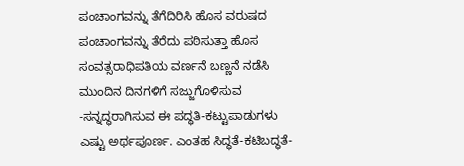ಪಂಚಾಂಗವನ್ನು ತೆಗೆದಿರಿಸಿ ಹೊಸ ವರುಷದ ಪಂಚಾಂಗವನ್ನು ತೆರೆದು ಪಠಿಸುತ್ತಾ ಹೊಸ ಸಂವತ್ಸರಾಧಿಪತಿಯ ವರ್ಣನೆ ಬಣ್ಣನೆ ನಡೆಸಿ ಮುಂದಿನ ದಿನಗಳಿಗೆ ಸಜ್ಜುಗೊಳಿಸುವ -ಸನ್ನದ್ಧರಾಗಿಸುವ ಈ ಪದ್ಧತಿ-ಕಟ್ಟುಪಾಡುಗಳು ಎಷ್ಟು ಅರ್ಥಪೂರ್ಣ. ಎಂತಹ ಸಿದ್ಧತೆ-ಕಟಿಬದ್ಧತೆ-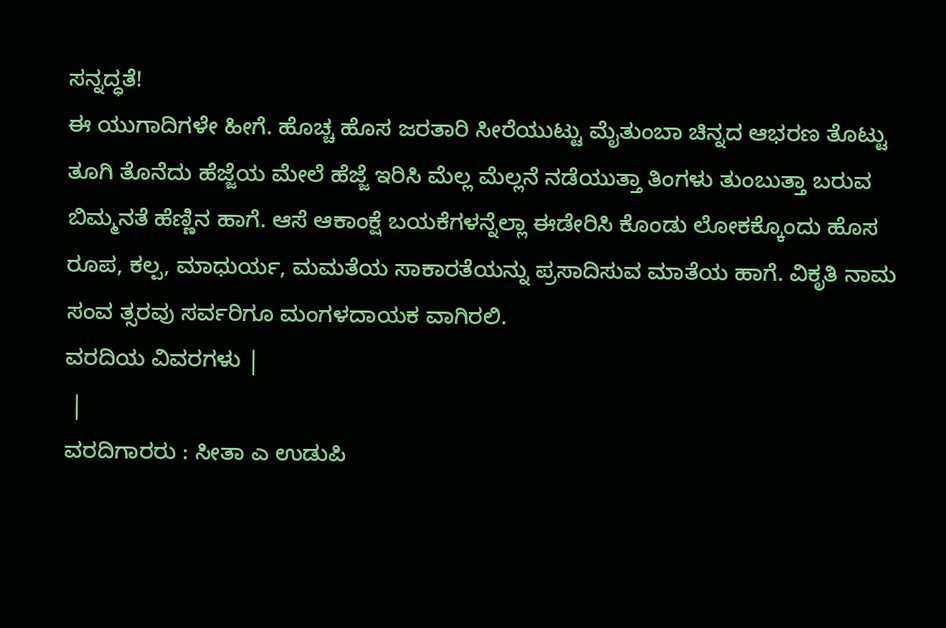ಸನ್ನದ್ಧತೆ!
ಈ ಯುಗಾದಿಗಳೇ ಹೀಗೆ. ಹೊಚ್ಚ ಹೊಸ ಜರತಾರಿ ಸೀರೆಯುಟ್ಟು ಮೈತುಂಬಾ ಚಿನ್ನದ ಆಭರಣ ತೊಟ್ಟು ತೂಗಿ ತೊನೆದು ಹೆಜ್ಜೆಯ ಮೇಲೆ ಹೆಜ್ಜೆ ಇರಿಸಿ ಮೆಲ್ಲ ಮೆಲ್ಲನೆ ನಡೆಯುತ್ತಾ ತಿಂಗಳು ತುಂಬುತ್ತಾ ಬರುವ ಬಿಮ್ಮನತೆ ಹೆಣ್ಣಿನ ಹಾಗೆ. ಆಸೆ ಆಕಾಂಕ್ಷೆ ಬಯಕೆಗಳನ್ನೆಲ್ಲಾ ಈಡೇರಿಸಿ ಕೊಂಡು ಲೋಕಕ್ಕೊಂದು ಹೊಸ ರೂಪ, ಕಲ್ಪ, ಮಾಧುರ್ಯ, ಮಮತೆಯ ಸಾಕಾರತೆಯನ್ನು ಪ್ರಸಾದಿಸುವ ಮಾತೆಯ ಹಾಗೆ. ವಿಕೃತಿ ನಾಮ ಸಂವ ತ್ಸರವು ಸರ್ವರಿಗೂ ಮಂಗಳದಾಯಕ ವಾಗಿರಲಿ.
ವರದಿಯ ವಿವರಗಳು |
 |
ವರದಿಗಾರರು : ಸೀತಾ ಎ ಉಡುಪಿ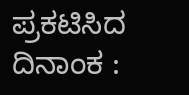ಪ್ರಕಟಿಸಿದ ದಿನಾಂಕ :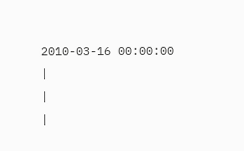2010-03-16 00:00:00
|
|
|